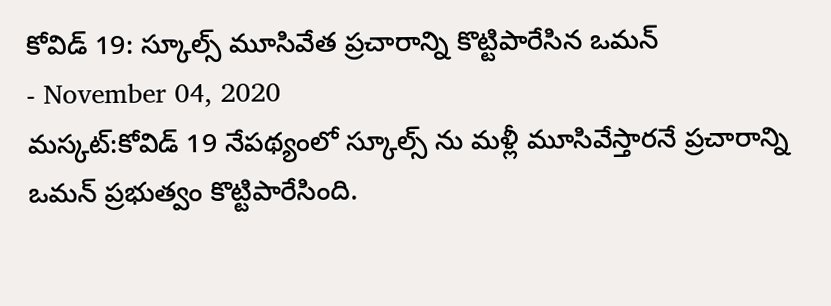కోవిడ్ 19: స్కూల్స్ మూసివేత ప్రచారాన్ని కొట్టిపారేసిన ఒమన్
- November 04, 2020
మస్కట్:కోవిడ్ 19 నేపథ్యంలో స్కూల్స్ ను మళ్లీ మూసివేస్తారనే ప్రచారాన్ని ఒమన్ ప్రభుత్వం కొట్టిపారేసింది.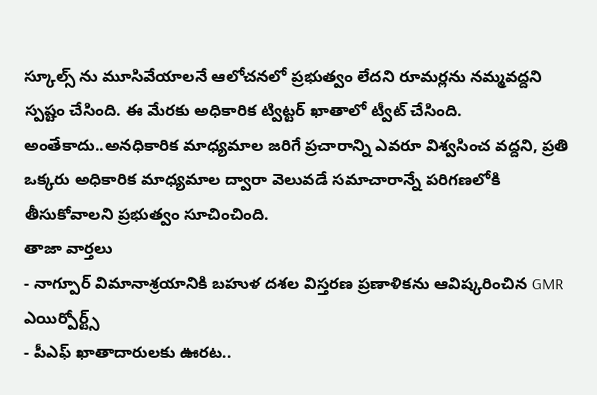స్కూల్స్ ను మూసివేయాలనే ఆలోచనలో ప్రభుత్వం లేదని రూమర్లను నమ్మవద్దని స్పష్టం చేసింది. ఈ మేరకు అధికారిక ట్విట్టర్ ఖాతాలో ట్వీట్ చేసింది. అంతేకాదు..అనధికారిక మాధ్యమాల జరిగే ప్రచారాన్ని ఎవరూ విశ్వసించ వద్దని, ప్రతి ఒక్కరు అధికారిక మాధ్యమాల ద్వారా వెలువడే సమాచారాన్నే పరిగణలోకి తీసుకోవాలని ప్రభుత్వం సూచించింది.
తాజా వార్తలు
- నాగ్పూర్ విమానాశ్రయానికి బహుళ దశల విస్తరణ ప్రణాళికను ఆవిష్కరించిన GMR ఎయిర్పోర్ట్స్
- పీఎఫ్ ఖాతాదారులకు ఊరట..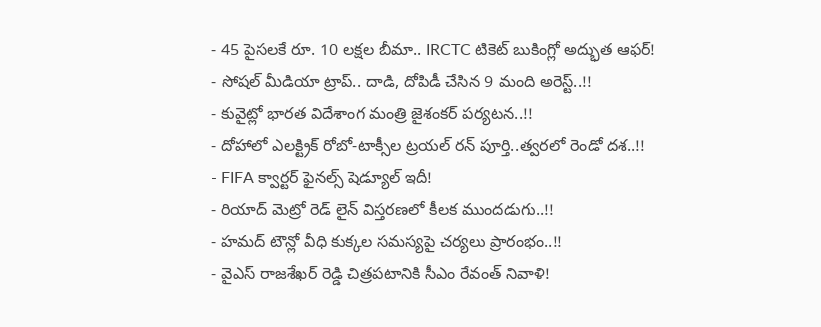- 45 పైసలకే రూ. 10 లక్షల బీమా.. IRCTC టికెట్ బుకింగ్లో అద్భుత ఆఫర్!
- సోషల్ మీడియా ట్రాప్.. దాడి, దోపిడీ చేసిన 9 మంది అరెస్ట్..!!
- కువైట్లో భారత విదేశాంగ మంత్రి జైశంకర్ పర్యటన..!!
- దోహాలో ఎలక్ట్రిక్ రోబో-టాక్సీల ట్రయల్ రన్ పూర్తి..త్వరలో రెండో దశ..!!
- FIFA క్వార్టర్ ఫైనల్స్ షెడ్యూల్ ఇదీ!
- రియాద్ మెట్రో రెడ్ లైన్ విస్తరణలో కీలక ముందడుగు..!!
- హమద్ టౌన్లో వీధి కుక్కల సమస్యపై చర్యలు ప్రారంభం..!!
- వైఎస్ రాజశేఖర్ రెడ్డి చిత్రపటానికి సీఎం రేవంత్ నివాళి!